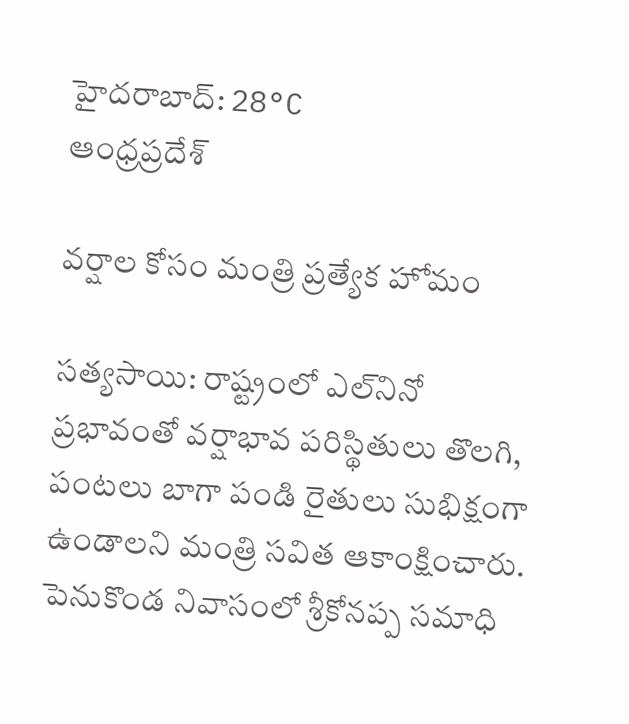హైదరాబాద్: 28°C
ఆంధ్రప్రదేశ్

వర్షాల కోసం మంత్రి ప్రత్యేక హోమం

సత్యసాయి: రాష్ట్రంలో ఎల్‌నినో ప్రభావంతో వర్షాభావ పరిస్థితులు తొలగి, పంటలు బాగా పండి రైతులు సుభిక్షంగా ఉండాలని మంత్రి సవిత ఆకాంక్షించారు. పెనుకొండ నివాసంలో శ్రీకోనప్ప సమాధి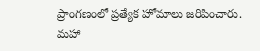ప్రాంగణంలో ప్రత్యేక హోమాలు జరిపించారు. మహా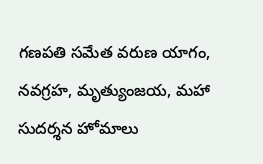గణపతి సమేత వరుణ యాగం, నవగ్రహ, మృత్యుంజయ, మహా సుదర్శన హోమాలు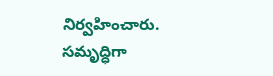నిర్వహించారు. సమృద్ధిగా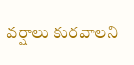వర్షాలు కురవాలని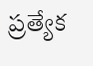ప్రత్యేక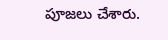పూజలు చేశారు.